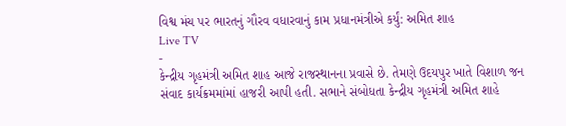વિશ્વ મંચ પર ભારતનું ગૌરવ વધારવાનું કામ પ્રધાનમંત્રીએ કર્યું: અમિત શાહ
Live TV
-
કેન્દ્રીય ગૃહમંત્રી અમિત શાહ આજે રાજસ્થાનના પ્રવાસે છે. તેમણે ઉદયપુર ખાતે વિશાળ જન સંવાદ કાર્યક્રમમાંમાં હાજરી આપી હતી. સભાને સંબોધતા કેન્દ્રીય ગૃહમંત્રી અમિત શાહે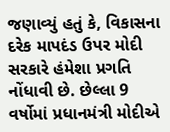જણાવ્યું હતું કે, વિકાસના દરેક માપદંડ ઉપર મોદી સરકારે હંમેશા પ્રગતિ નોંધાવી છે. છેલ્લા 9 વર્ષોમાં પ્રધાનમંત્રી મોદીએ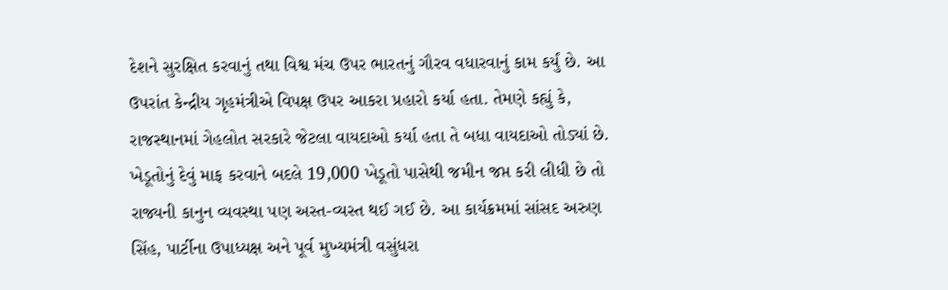દેશને સુરક્ષિત કરવાનું તથા વિશ્વ મંચ ઉપર ભારતનું ગૌરવ વધારવાનું કામ કર્યું છે. આ ઉપરાંત કેન્દ્રીય ગૃહમંત્રીએ વિપક્ષ ઉપર આકરા પ્રહારો કર્યા હતા. તેમણે કહ્યું કે, રાજસ્થાનમાં ગેહલોત સરકારે જેટલા વાયદાઓ કર્યા હતા તે બધા વાયદાઓ તોડ્યાં છે. ખેડૂતોનું દેવું માફ કરવાને બદલે 19,000 ખેડૂતો પાસેથી જમીન જપ્ત કરી લીધી છે તો રાજ્યની કાનુન વ્યવસ્થા પણ અસ્ત-વ્યસ્ત થઈ ગઈ છે. આ કાર્યક્રમમાં સાંસદ અરુણ સિંહ, પાર્ટીના ઉપાધ્યક્ષ અને પૂર્વ મુખ્યમંત્રી વસુંધરા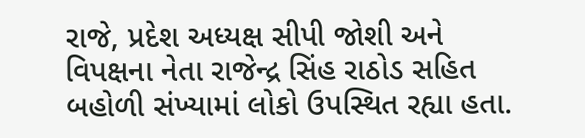રાજે, પ્રદેશ અધ્યક્ષ સીપી જોશી અને વિપક્ષના નેતા રાજેન્દ્ર સિંહ રાઠોડ સહિત બહોળી સંખ્યામાં લોકો ઉપસ્થિત રહ્યા હતા.